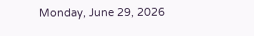Monday, June 29, 2026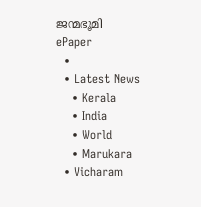ജന്മഭൂമി
ePaper
  •
  • Latest News
    • Kerala
    • India
    • World
    • Marukara
  • Vicharam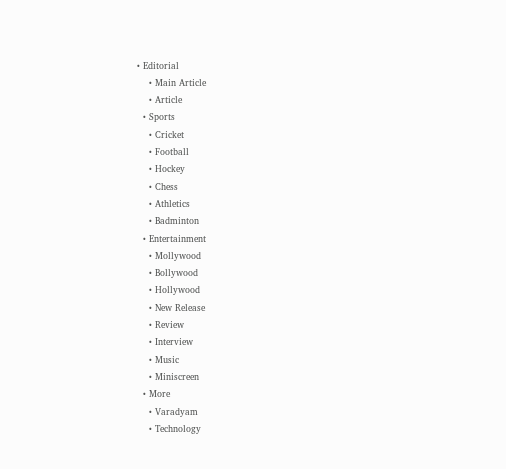• Editorial
    • Main Article
    • Article
  • Sports
    • Cricket
    • Football
    • Hockey
    • Chess
    • Athletics
    • Badminton
  • Entertainment
    • Mollywood
    • Bollywood
    • Hollywood
    • New Release
    • Review
    • Interview
    • Music
    • Miniscreen
  • More
    • Varadyam
    • Technology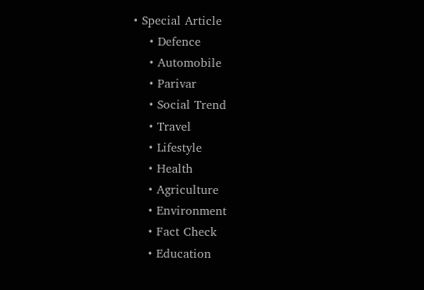• Special Article
    • Defence
    • Automobile
    • Parivar
    • Social Trend
    • Travel
    • Lifestyle
    • Health
    • Agriculture
    • Environment
    • Fact Check
    • Education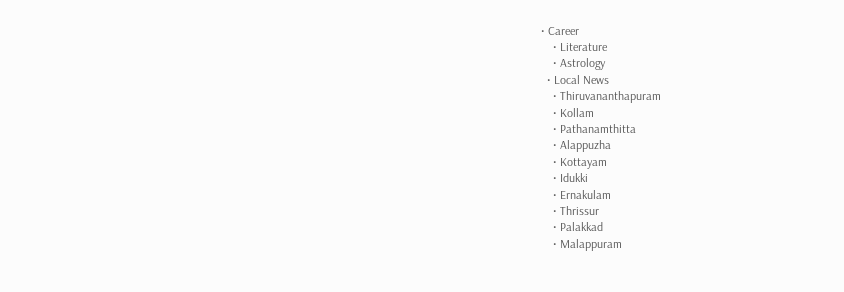• Career
    • Literature
    • Astrology
  • Local News
    • Thiruvananthapuram
    • Kollam
    • Pathanamthitta
    • Alappuzha
    • Kottayam
    • Idukki
    • Ernakulam
    • Thrissur
    • Palakkad
    • Malappuram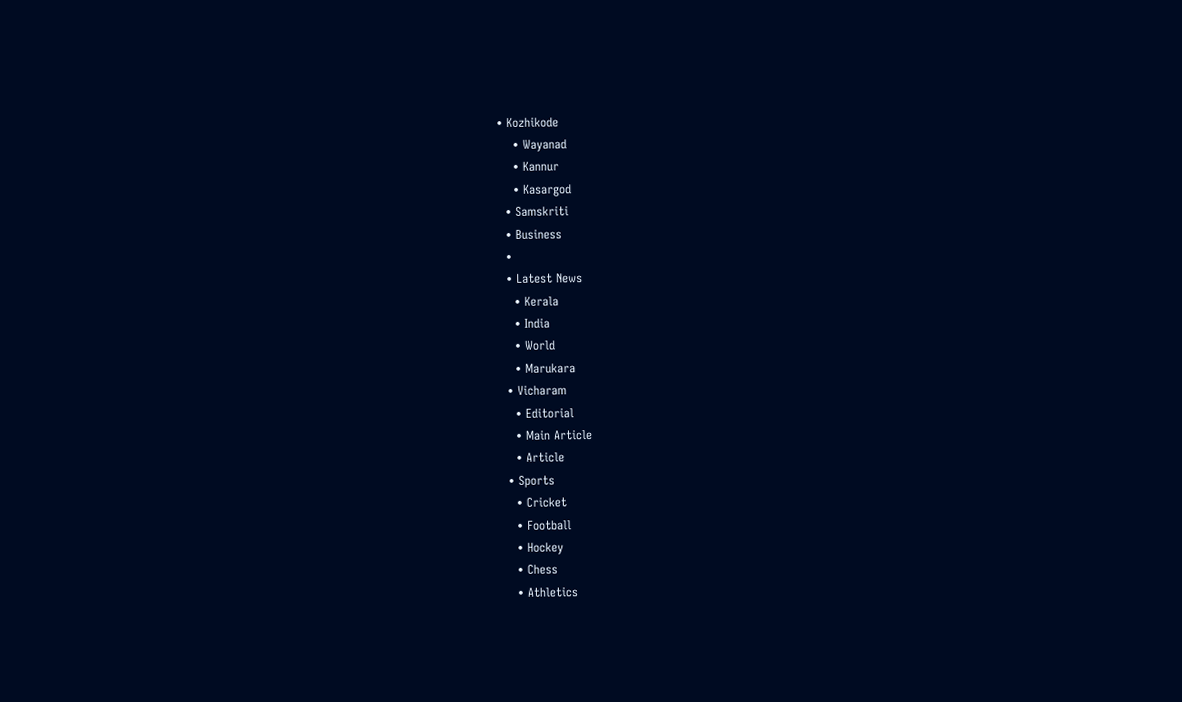• Kozhikode
    • Wayanad
    • Kannur
    • Kasargod
  • Samskriti
  • Business
  •
  • Latest News
    • Kerala
    • India
    • World
    • Marukara
  • Vicharam
    • Editorial
    • Main Article
    • Article
  • Sports
    • Cricket
    • Football
    • Hockey
    • Chess
    • Athletics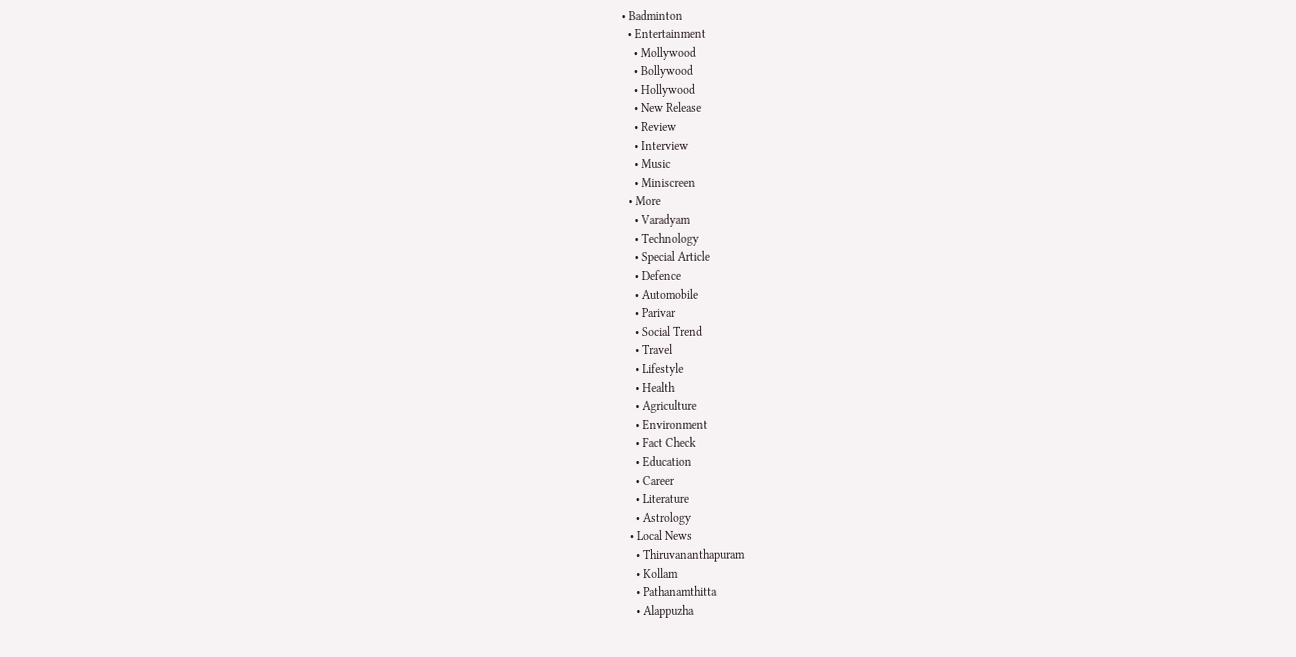• Badminton
  • Entertainment
    • Mollywood
    • Bollywood
    • Hollywood
    • New Release
    • Review
    • Interview
    • Music
    • Miniscreen
  • More
    • Varadyam
    • Technology
    • Special Article
    • Defence
    • Automobile
    • Parivar
    • Social Trend
    • Travel
    • Lifestyle
    • Health
    • Agriculture
    • Environment
    • Fact Check
    • Education
    • Career
    • Literature
    • Astrology
  • Local News
    • Thiruvananthapuram
    • Kollam
    • Pathanamthitta
    • Alappuzha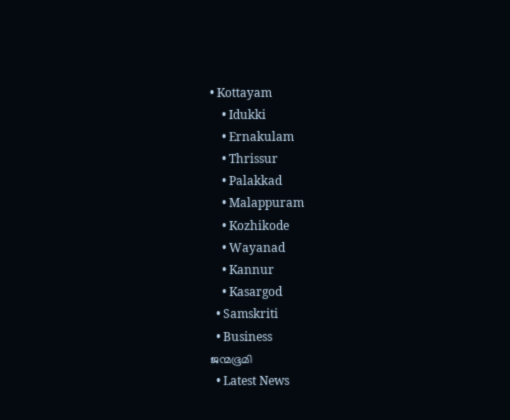• Kottayam
    • Idukki
    • Ernakulam
    • Thrissur
    • Palakkad
    • Malappuram
    • Kozhikode
    • Wayanad
    • Kannur
    • Kasargod
  • Samskriti
  • Business
ജന്മഭൂമി
  • Latest News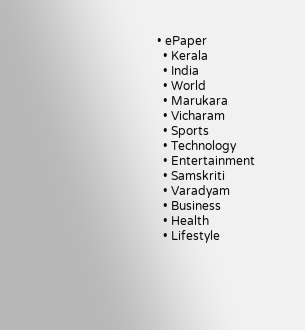• ePaper
  • Kerala
  • India
  • World
  • Marukara
  • Vicharam
  • Sports
  • Technology
  • Entertainment
  • Samskriti
  • Varadyam
  • Business
  • Health
  • Lifestyle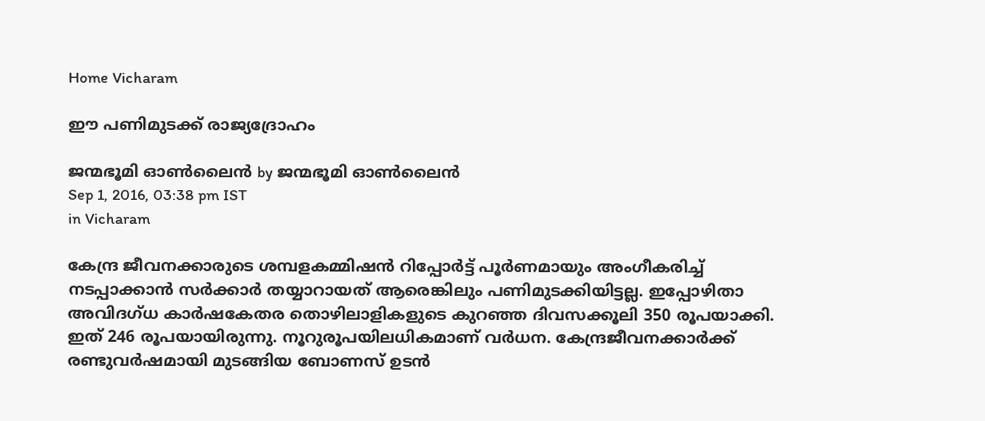Home Vicharam

ഈ പണിമുടക്ക് രാജ്യദ്രോഹം

ജന്മഭൂമി ഓണ്‍ലൈന്‍ by ജന്മഭൂമി ഓണ്‍ലൈന്‍
Sep 1, 2016, 03:38 pm IST
in Vicharam

കേന്ദ്ര ജീവനക്കാരുടെ ശമ്പളകമ്മിഷന്‍ റിപ്പോര്‍ട്ട് പൂര്‍ണമായും അംഗീകരിച്ച് നടപ്പാക്കാന്‍ സര്‍ക്കാര്‍ തയ്യാറായത് ആരെങ്കിലും പണിമുടക്കിയിട്ടല്ല. ഇപ്പോഴിതാ അവിദഗ്ധ കാര്‍ഷകേതര തൊഴിലാളികളുടെ കുറഞ്ഞ ദിവസക്കൂലി 350 രൂപയാക്കി. ഇത് 246 രൂപയായിരുന്നു. നൂറുരൂപയിലധികമാണ് വര്‍ധന. കേന്ദ്രജീവനക്കാര്‍ക്ക് രണ്ടുവര്‍ഷമായി മുടങ്ങിയ ബോണസ് ഉടന്‍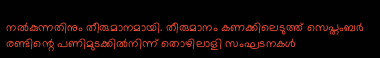നല്‍കുന്നതിനും തീരുമാനമായി. തീരുമാനം കണക്കിലെടുത്ത് സെപ്തംബര്‍ രണ്ടിന്റെ പണിമുടക്കില്‍നിന്ന് തൊഴിലാളി സംഘടനകള്‍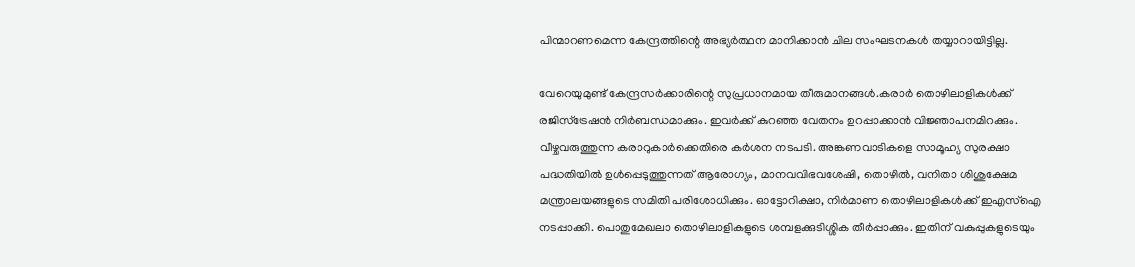പിന്മാറണമെന്ന കേന്ദ്രത്തിന്റെ അഭ്യര്‍ത്ഥന മാനിക്കാന്‍ ചില സംഘടനകള്‍ തയ്യാറായിട്ടില്ല.

വേറെയുമുണ്ട് കേന്ദ്രസര്‍ക്കാരിന്റെ സുപ്രധാനമായ തീരുമാനങ്ങള്‍.കരാര്‍ തൊഴിലാളികള്‍ക്ക് രജിസ്‌ട്രേഷന്‍ നിര്‍ബന്ധമാക്കും. ഇവര്‍ക്ക് കുറഞ്ഞ വേതനം ഉറപ്പാക്കാന്‍ വിജ്ഞാപനമിറക്കും. വീഴ്ചവരുത്തുന്ന കരാറുകാര്‍ക്കെതിരെ കര്‍ശന നടപടി. അങ്കണവാടികളെ സാമൂഹ്യ സുരക്ഷാ പദ്ധതിയില്‍ ഉള്‍പ്പെടുത്തുന്നത് ആരോഗ്യം, മാനവവിഭവശേഷി, തൊഴില്‍, വനിതാ ശിശുക്ഷേമ മന്ത്രാലയങ്ങളുടെ സമിതി പരിശോധിക്കും. ഓട്ടോറിക്ഷാ, നിര്‍മാണ തൊഴിലാളികള്‍ക്ക് ഇഎസ്‌ഐ നടപ്പാക്കി. പൊതുമേഖലാ തൊഴിലാളികളുടെ ശമ്പളക്കുടിശ്ശിക തീര്‍പ്പാക്കും. ഇതിന് വകുപ്പുകളുടെയും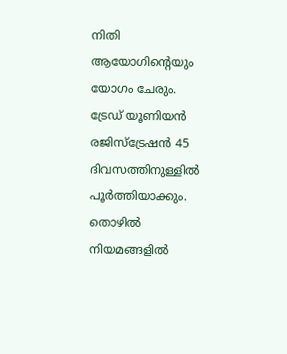നിതി ആയോഗിന്റെയും യോഗം ചേരും. ട്രേഡ് യൂണിയന്‍ രജിസ്‌ട്രേഷന്‍ 45 ദിവസത്തിനുള്ളില്‍ പൂര്‍ത്തിയാക്കും. തൊഴില്‍ നിയമങ്ങളില്‍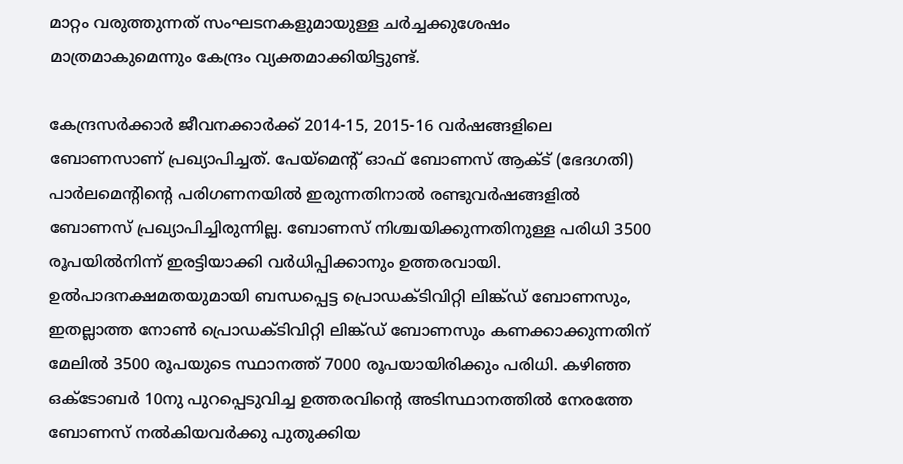മാറ്റം വരുത്തുന്നത് സംഘടനകളുമായുള്ള ചര്‍ച്ചക്കുശേഷം മാത്രമാകുമെന്നും കേന്ദ്രം വ്യക്തമാക്കിയിട്ടുണ്ട്.

കേന്ദ്രസര്‍ക്കാര്‍ ജീവനക്കാര്‍ക്ക് 2014-15, 2015-16 വര്‍ഷങ്ങളിലെ ബോണസാണ് പ്രഖ്യാപിച്ചത്. പേയ്‌മെന്റ് ഓഫ് ബോണസ് ആക്ട് (ഭേദഗതി) പാര്‍ലമെന്റിന്റെ പരിഗണനയില്‍ ഇരുന്നതിനാല്‍ രണ്ടുവര്‍ഷങ്ങളില്‍ ബോണസ് പ്രഖ്യാപിച്ചിരുന്നില്ല. ബോണസ് നിശ്ചയിക്കുന്നതിനുള്ള പരിധി 3500 രൂപയില്‍നിന്ന് ഇരട്ടിയാക്കി വര്‍ധിപ്പിക്കാനും ഉത്തരവായി. ഉല്‍പാദനക്ഷമതയുമായി ബന്ധപ്പെട്ട പ്രൊഡക്ടിവിറ്റി ലിങ്ക്ഡ് ബോണസും, ഇതല്ലാത്ത നോണ്‍ പ്രൊഡക്ടിവിറ്റി ലിങ്ക്ഡ് ബോണസും കണക്കാക്കുന്നതിന് മേലില്‍ 3500 രൂപയുടെ സ്ഥാനത്ത് 7000 രൂപയായിരിക്കും പരിധി. കഴിഞ്ഞ ഒക്ടോബര്‍ 10നു പുറപ്പെടുവിച്ച ഉത്തരവിന്റെ അടിസ്ഥാനത്തില്‍ നേരത്തേ ബോണസ് നല്‍കിയവര്‍ക്കു പുതുക്കിയ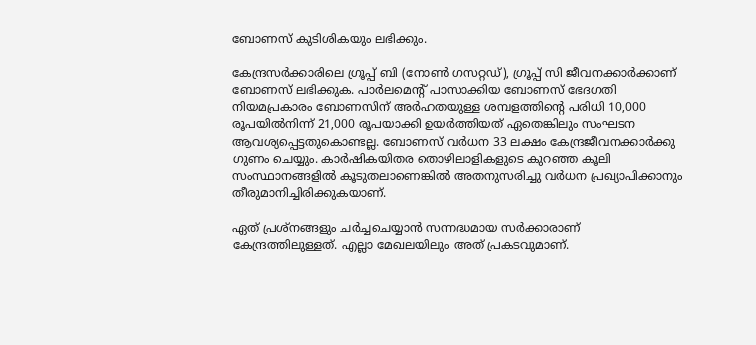ബോണസ് കുടിശികയും ലഭിക്കും.

കേന്ദ്രസര്‍ക്കാരിലെ ഗ്രൂപ്പ് ബി (നോണ്‍ ഗസറ്റഡ്), ഗ്രൂപ്പ് സി ജീവനക്കാര്‍ക്കാണ് ബോണസ് ലഭിക്കുക. പാര്‍ലമെന്റ് പാസാക്കിയ ബോണസ് ഭേദഗതി നിയമപ്രകാരം ബോണസിന് അര്‍ഹതയുള്ള ശമ്പളത്തിന്റെ പരിധി 10,000 രൂപയില്‍നിന്ന് 21,000 രൂപയാക്കി ഉയര്‍ത്തിയത് ഏതെങ്കിലും സംഘടന ആവശ്യപ്പെട്ടതുകൊണ്ടല്ല. ബോണസ് വര്‍ധന 33 ലക്ഷം കേന്ദ്രജീവനക്കാര്‍ക്കു ഗുണം ചെയ്യും. കാര്‍ഷികയിതര തൊഴിലാളികളുടെ കുറഞ്ഞ കൂലി സംസ്ഥാനങ്ങളില്‍ കൂടുതലാണെങ്കില്‍ അതനുസരിച്ചു വര്‍ധന പ്രഖ്യാപിക്കാനും തീരുമാനിച്ചിരിക്കുകയാണ്.

ഏത് പ്രശ്‌നങ്ങളും ചര്‍ച്ചചെയ്യാന്‍ സന്നദ്ധമായ സര്‍ക്കാരാണ് കേന്ദ്രത്തിലുള്ളത്. എല്ലാ മേഖലയിലും അത് പ്രകടവുമാണ്.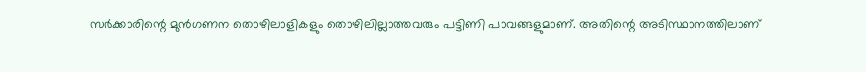സര്‍ക്കാരിന്റെ മുന്‍ഗണന തൊഴിലാളികളും തൊഴിലില്ലാത്തവരും പട്ടിണി പാവങ്ങളുമാണ്. അതിന്റെ അടിസ്ഥാനത്തിലാണ്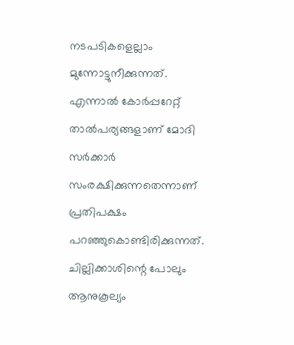നടപടികളെല്ലാം മുന്നോട്ടുനീക്കുന്നത്. എന്നാല്‍ കോര്‍പ്പറേറ്റ് താല്‍പര്യങ്ങളാണ് മോദി സര്‍ക്കാര്‍ സംരക്ഷിക്കുന്നതെന്നാണ് പ്രതിപക്ഷം പറഞ്ഞുകൊണ്ടിരിക്കുന്നത്. ചില്ലിക്കാശിന്റെ പോലും ആനുകൂല്യം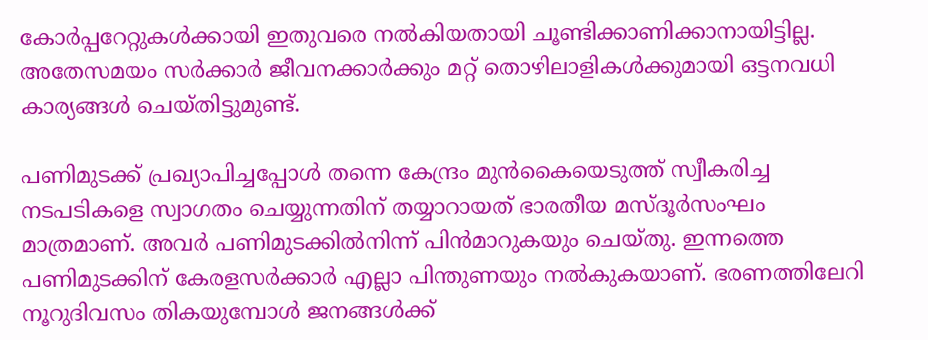കോര്‍പ്പറേറ്റുകള്‍ക്കായി ഇതുവരെ നല്‍കിയതായി ചൂണ്ടിക്കാണിക്കാനായിട്ടില്ല. അതേസമയം സര്‍ക്കാര്‍ ജീവനക്കാര്‍ക്കും മറ്റ് തൊഴിലാളികള്‍ക്കുമായി ഒട്ടനവധി കാര്യങ്ങള്‍ ചെയ്തിട്ടുമുണ്ട്.

പണിമുടക്ക് പ്രഖ്യാപിച്ചപ്പോള്‍ തന്നെ കേന്ദ്രം മുന്‍കൈയെടുത്ത് സ്വീകരിച്ച നടപടികളെ സ്വാഗതം ചെയ്യുന്നതിന് തയ്യാറായത് ഭാരതീയ മസ്ദൂര്‍സംഘം മാത്രമാണ്. അവര്‍ പണിമുടക്കില്‍നിന്ന് പിന്‍മാറുകയും ചെയ്തു. ഇന്നത്തെ പണിമുടക്കിന് കേരളസര്‍ക്കാര്‍ എല്ലാ പിന്തുണയും നല്‍കുകയാണ്. ഭരണത്തിലേറി നൂറുദിവസം തികയുമ്പോള്‍ ജനങ്ങള്‍ക്ക്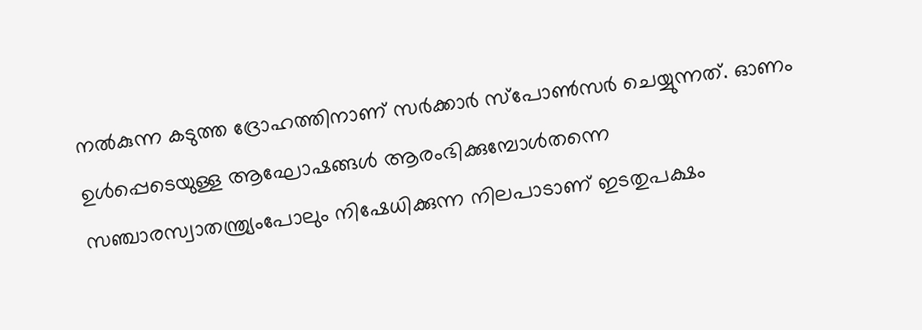നല്‍കുന്ന കടുത്ത ദ്രോഹത്തിനാണ് സര്‍ക്കാര്‍ സ്‌പോണ്‍സര്‍ ചെയ്യുന്നത്. ഓണം ഉള്‍പ്പെടെയുള്ള ആഘോഷങ്ങള്‍ ആരംഭിക്കുമ്പോള്‍തന്നെ സഞ്ചാരസ്വാതന്ത്ര്യംപോലും നിഷേധിക്കുന്ന നിലപാടാണ് ഇടതുപക്ഷം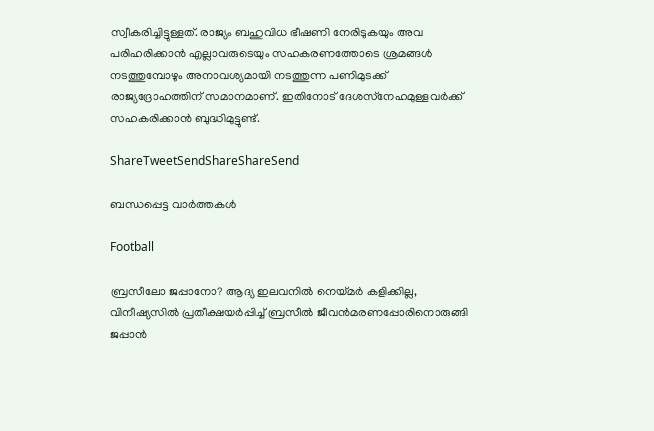സ്വീകരിച്ചിട്ടുള്ളത്. രാജ്യം ബഹുവിധ ഭീഷണി നേരിടുകയും അവ പരിഹരിക്കാന്‍ എല്ലാവരുടെയും സഹകരണത്തോടെ ശ്രമങ്ങള്‍ നടത്തുമ്പോഴും അനാവശ്യമായി നടത്തുന്ന പണിമുടക്ക് രാജ്യദ്രോഹത്തിന് സമാനമാണ്. ഇതിനോട് ദേശസ്‌നേഹമുള്ളവര്‍ക്ക് സഹകരിക്കാന്‍ ബുദ്ധിമുട്ടുണ്ട്.

ShareTweetSendShareShareSend

ബന്ധപ്പെട്ട വാര്‍ത്തകള്‍

Football

ബ്രസീലോ ജപ്പാനോ? ആദ്യ ഇലവനില്‍ നെയ്‌മര്‍ കളിക്കില്ല, വിനീഷ്യസില്‍ പ്രതീക്ഷയര്‍പ്പിച്ച് ബ്രസീല്‍ ജീവന്‍മരണപ്പോരിനൊരുങ്ങി ജപ്പാന്‍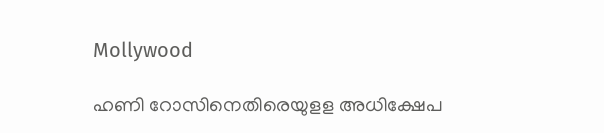Mollywood

ഹണി റോസിനെതിരെയുളള അധിക്ഷേപ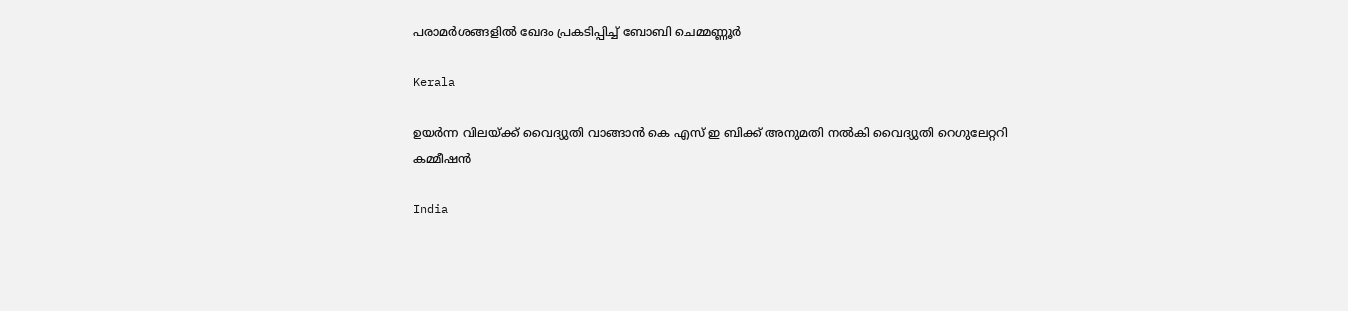പരാമര്‍ശങ്ങളില്‍ ഖേദം പ്രകടിപ്പിച്ച് ബോബി ചെമ്മണ്ണൂര്‍

Kerala

ഉയര്‍ന്ന വിലയ്‌ക്ക് വൈദ്യുതി വാങ്ങാന്‍ കെ എസ് ഇ ബിക്ക് അനുമതി നല്‍കി വൈദ്യുതി റെഗുലേറ്ററി കമ്മീഷന്‍

India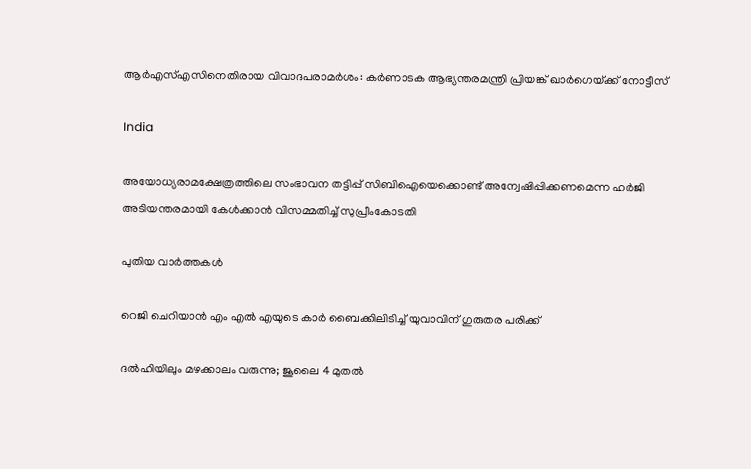ആര്‍എസ്എസിനെതിരായ വിവാദപരാമര്‍ശം: കര്‍ണാടക ആഭ്യന്തരമന്ത്രി പ്രിയങ്ക് ഖാര്‍ഗെയ്‌ക്ക് നോട്ടീസ്

India

അയോധ്യരാമക്ഷേത്രത്തിലെ സംഭാവന തട്ടിപ്പ് സിബിഐയെക്കൊണ്ട് അന്വേഷിപ്പിക്കണമെന്ന ഹര്‍ജി അടിയന്തരമായി കേള്‍ക്കാന്‍ വിസമ്മതിച്ച് സുപ്രീംകോടതി

പുതിയ വാര്‍ത്തകള്‍

റെജി ചെറിയാന്‍ എം എല്‍ എയുടെ കാര്‍ ബൈക്കിലിടിച്ച് യുവാവിന് ഗുരുതര പരിക്ക്

ദൽഹിയിലും മഴക്കാലം വരുന്നു; ജൂലൈ 4 മുതൽ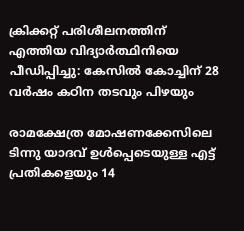ക്രിക്കറ്റ് പരിശീലനത്തിന് എത്തിയ വിദ്യാര്‍ത്ഥിനിയെ പീഡിപ്പിച്ചു: കേസില്‍ കോച്ചിന് 28 വര്‍ഷം കഠിന തടവും പിഴയും

രാമക്ഷേത്ര മോഷണക്കേസിലെ ടിന്നു യാദവ് ഉൾപ്പെടെയുള്ള എട്ട് പ്രതികളെയും 14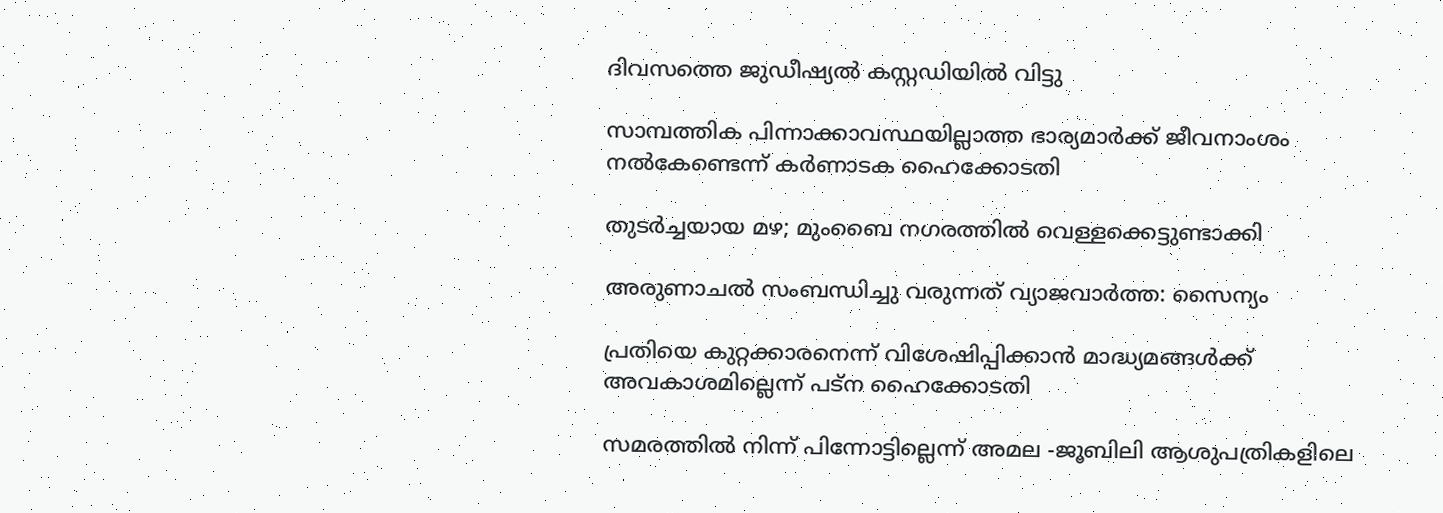ദിവസത്തെ ജുഡീഷ്യൽ കസ്റ്റഡിയിൽ വിട്ടു

സാമ്പത്തിക പിന്നാക്കാവസ്ഥയില്ലാത്ത ഭാര്യമാര്‍ക്ക് ജീവനാംശം നല്‍കേണ്ടെന്ന് കര്‍ണാടക ഹൈക്കോടതി

തുടർച്ചയായ മഴ; മുംബൈ നഗരത്തിൽ വെള്ളക്കെട്ടുണ്ടാക്കി

അരുണാചൽ സംബന്ധിച്ചു വരുന്നത് വ്യാജവാർത്ത: സൈന്യം

പ്രതിയെ കുറ്റക്കാരനെന്ന് വിശേഷിപ്പിക്കാന്‍ മാദ്ധ്യമങ്ങള്‍ക്ക് അവകാശമില്ലെന്ന് പട്ന ഹൈക്കോടതി

സമരത്തില്‍ നിന്ന് പിന്നോട്ടില്ലെന്ന് അമല -ജൂബിലി ആശുപത്രികളിലെ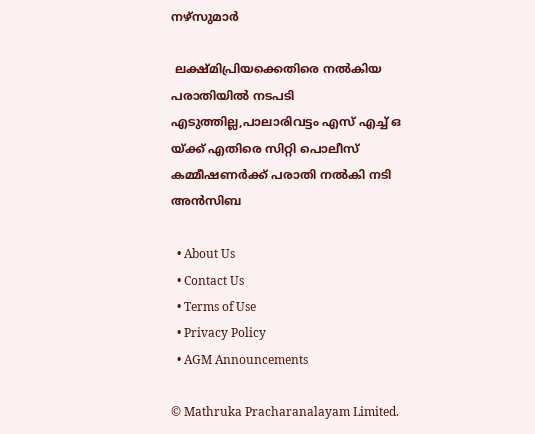നഴ്‌സുമാര്‍

 ലക്ഷ്മിപ്രിയക്കെതിരെ നല്‍കിയ പരാതിയില്‍ നടപടി എടുത്തില്ല,പാലാരിവട്ടം എസ് എച്ച് ഒ യ്‌ക്ക് എതിരെ സിറ്റി പൊലീസ് കമ്മീഷണര്‍ക്ക് പരാതി നല്‍കി നടി അന്‍സിബ

  • About Us
  • Contact Us
  • Terms of Use
  • Privacy Policy
  • AGM Announcements

© Mathruka Pracharanalayam Limited.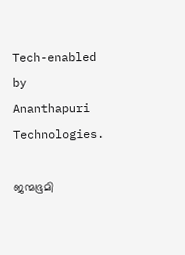Tech-enabled by Ananthapuri Technologies.

ജന്മഭൂമി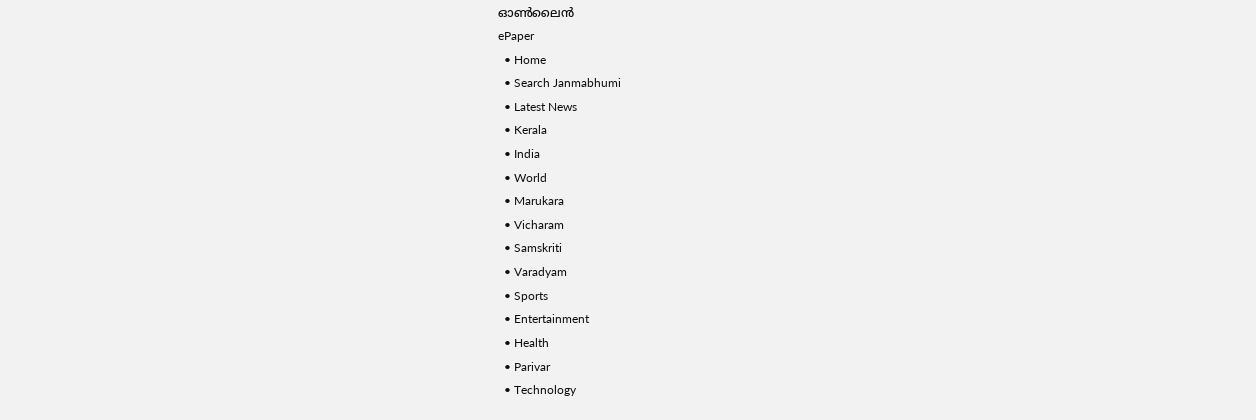ഓണ്‍ലൈന്‍
ePaper
  • Home
  • Search Janmabhumi
  • Latest News
  • Kerala
  • India
  • World
  • Marukara
  • Vicharam
  • Samskriti
  • Varadyam
  • Sports
  • Entertainment
  • Health
  • Parivar
  • Technology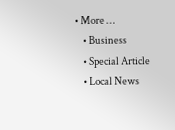• More …
    • Business
    • Special Article
    • Local News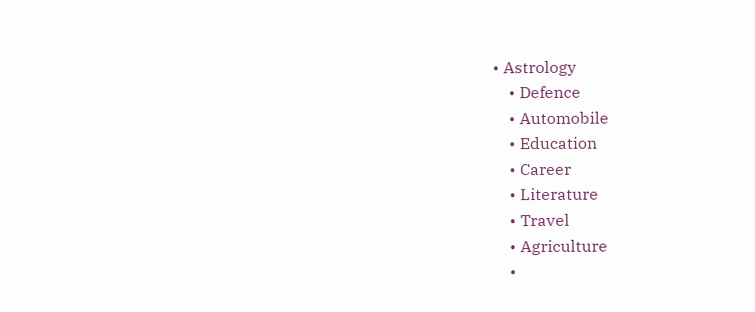• Astrology
    • Defence
    • Automobile
    • Education
    • Career
    • Literature
    • Travel
    • Agriculture
    •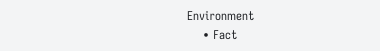Environment
    • Fact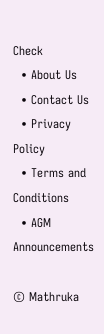Check
  • About Us
  • Contact Us
  • Privacy Policy
  • Terms and Conditions
  • AGM Announcements

© Mathruka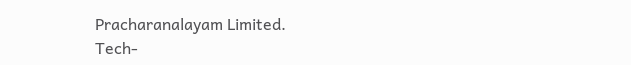Pracharanalayam Limited.
Tech-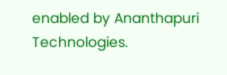enabled by Ananthapuri Technologies.